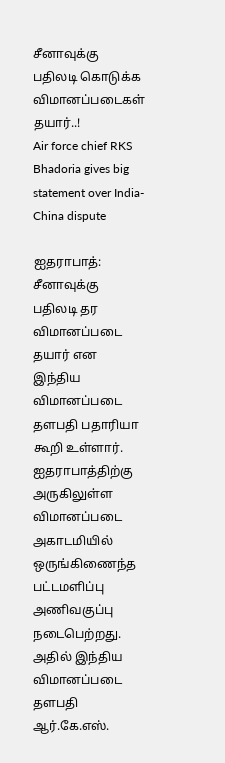சீனாவுக்கு பதிலடி கொடுக்க விமானப்படைகள் தயார்..!
Air force chief RKS Bhadoria gives big statement over India-China dispute

ஐதராபாத்:
சீனாவுக்கு பதிலடி தர விமானப்படை தயார் என இந்திய விமானப்படை தளபதி பதாரியா கூறி உள்ளார்.
ஐதராபாத்திற்கு அருகிலுள்ள விமானப்படை அகாடமியில் ஒருங்கிணைந்த பட்டமளிப்பு அணிவகுப்பு நடைபெற்றது.
அதில் இந்திய விமானப்படை தளபதி ஆர்.கே.எஸ்.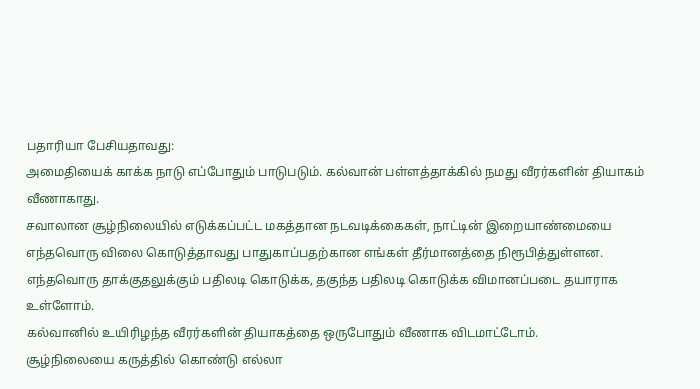பதாரியா பேசியதாவது:
அமைதியைக் காக்க நாடு எப்போதும் பாடுபடும். கல்வான் பள்ளத்தாக்கில் நமது வீரர்களின் தியாகம் வீணாகாது.
சவாலான சூழ்நிலையில் எடுக்கப்பட்ட மகத்தான நடவடிக்கைகள், நாட்டின் இறையாண்மையை எந்தவொரு விலை கொடுத்தாவது பாதுகாப்பதற்கான எங்கள் தீர்மானத்தை நிரூபித்துள்ளன.
எந்தவொரு தாக்குதலுக்கும் பதிலடி கொடுக்க, தகுந்த பதிலடி கொடுக்க விமானப்படை தயாராக உள்ளோம்.
கல்வானில் உயிரிழந்த வீரர்களின் தியாகத்தை ஒருபோதும் வீணாக விடமாட்டோம்.
சூழ்நிலையை கருத்தில் கொண்டு எல்லா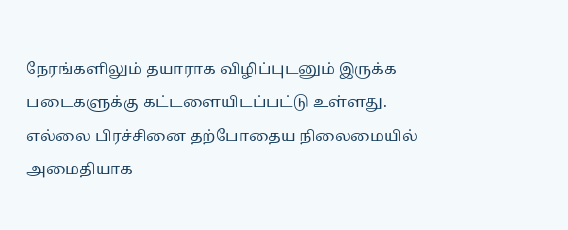நேரங்களிலும் தயாராக விழிப்புடனும் இருக்க படைகளுக்கு கட்டளையிடப்பட்டு உள்ளது.
எல்லை பிரச்சினை தற்போதைய நிலைமையில் அமைதியாக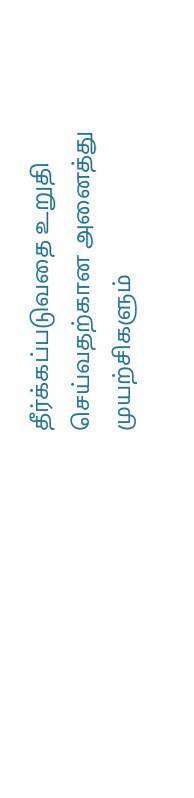தீர்க்கப்படுவதை உறுதி செய்வதற்கான அனைத்து முயற்சிகளும்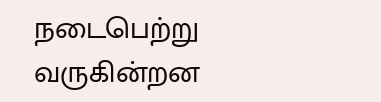நடைபெற்று வருகின்றன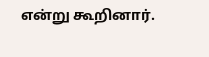என்று கூறினார்.